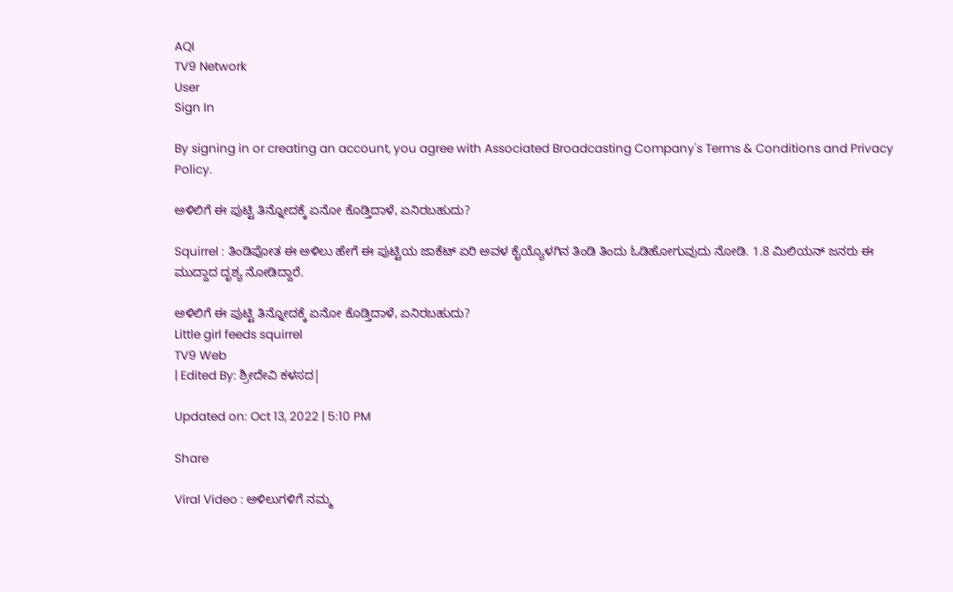AQI
TV9 Network
User
Sign In

By signing in or creating an account, you agree with Associated Broadcasting Company's Terms & Conditions and Privacy Policy.

ಅಳಿಲಿಗೆ ಈ ಪುಟ್ಟಿ ತಿನ್ನೋದಕ್ಕೆ ಏನೋ ಕೊಡ್ತಿದಾಳೆ, ಏನಿರಬಹುದು?

Squirrel : ತಿಂಡಿಪೋತ ಈ ಅಳಿಲು ಹೇಗೆ ಈ ಪುಟ್ಟಿಯ ಜಾಕೆಟ್ ಏರಿ ಅವಳ ಕೈಯ್ಯೊಳಗಿನ ತಿಂಡಿ ತಿಂದು ಓಡಿಹೋಗುವುದು ನೋಡಿ. 1.8 ಮಿಲಿಯನ್ ಜನರು ಈ ಮುದ್ದಾದ ದೃಶ್ಯ ನೋಡಿದ್ದಾರೆ.

ಅಳಿಲಿಗೆ ಈ ಪುಟ್ಟಿ ತಿನ್ನೋದಕ್ಕೆ ಏನೋ ಕೊಡ್ತಿದಾಳೆ, ಏನಿರಬಹುದು?
Little girl feeds squirrel
TV9 Web
| Edited By: ಶ್ರೀದೇವಿ ಕಳಸದ|

Updated on: Oct 13, 2022 | 5:10 PM

Share

Viral Video : ಅಳಿಲುಗಳಿಗೆ ನಮ್ಮ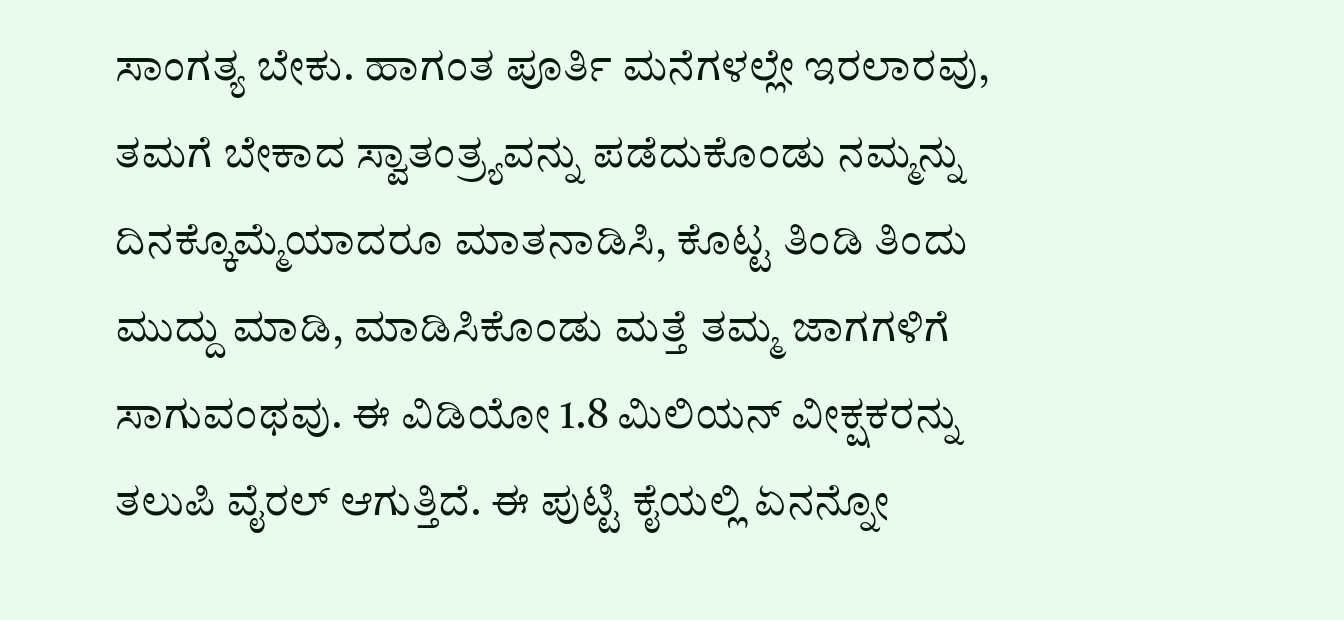ಸಾಂಗತ್ಯ ಬೇಕು. ಹಾಗಂತ ಪೂರ್ತಿ ಮನೆಗಳಲ್ಲೇ ಇರಲಾರವು, ತಮಗೆ ಬೇಕಾದ ಸ್ವಾತಂತ್ರ್ಯವನ್ನು ಪಡೆದುಕೊಂಡು ನಮ್ಮನ್ನು ದಿನಕ್ಕೊಮ್ಮೆಯಾದರೂ ಮಾತನಾಡಿಸಿ, ಕೊಟ್ಟ ತಿಂಡಿ ತಿಂದು ಮುದ್ದು ಮಾಡಿ, ಮಾಡಿಸಿಕೊಂಡು ಮತ್ತೆ ತಮ್ಮ ಜಾಗಗಳಿಗೆ ಸಾಗುವಂಥವು. ಈ ವಿಡಿಯೋ 1.8 ಮಿಲಿಯನ್ ವೀಕ್ಷಕರನ್ನು ತಲುಪಿ ವೈರಲ್ ಆಗುತ್ತಿದೆ. ಈ ಪುಟ್ಟಿ ಕೈಯಲ್ಲಿ ಏನನ್ನೋ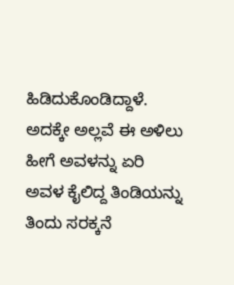ಹಿಡಿದುಕೊಂಡಿದ್ದಾಳೆ. ಅದಕ್ಕೇ ಅಲ್ಲವೆ ಈ ಅಳಿಲು ಹೀಗೆ ಅವಳನ್ನು ಏರಿ ಅವಳ ಕೈಲಿದ್ದ ತಿಂಡಿಯನ್ನು ತಿಂದು ಸರಕ್ಕನೆ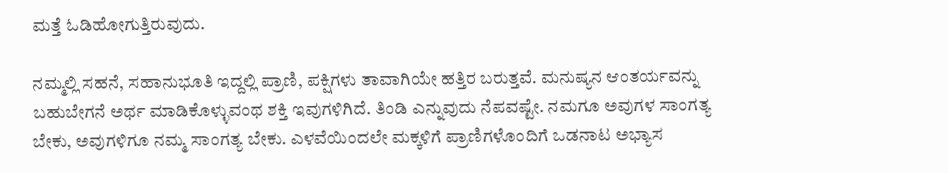ಮತ್ತೆ ಓಡಿಹೋಗುತ್ತಿರುವುದು.

ನಮ್ಮಲ್ಲಿ ಸಹನೆ, ಸಹಾನುಭೂತಿ ಇದ್ದಲ್ಲಿ ಪ್ರಾಣಿ, ಪಕ್ಷಿಗಳು ತಾವಾಗಿಯೇ ಹತ್ತಿರ ಬರುತ್ತವೆ. ಮನುಷ್ಯನ ಆಂತರ್ಯವನ್ನು ಬಹುಬೇಗನೆ ಅರ್ಥ ಮಾಡಿಕೊಳ್ಳುವಂಥ ಶಕ್ತಿ ಇವುಗಳಿಗಿದೆ. ತಿಂಡಿ ಎನ್ನುವುದು ನೆಪವಷ್ಟೇ. ನಮಗೂ ಅವುಗಳ ಸಾಂಗತ್ಯ ಬೇಕು, ಅವುಗಳಿಗೂ ನಮ್ಮ ಸಾಂಗತ್ಯ ಬೇಕು. ಎಳವೆಯಿಂದಲೇ ಮಕ್ಕಳಿಗೆ ಪ್ರಾಣಿಗಳೊಂದಿಗೆ ಒಡನಾಟ ಅಭ್ಯಾಸ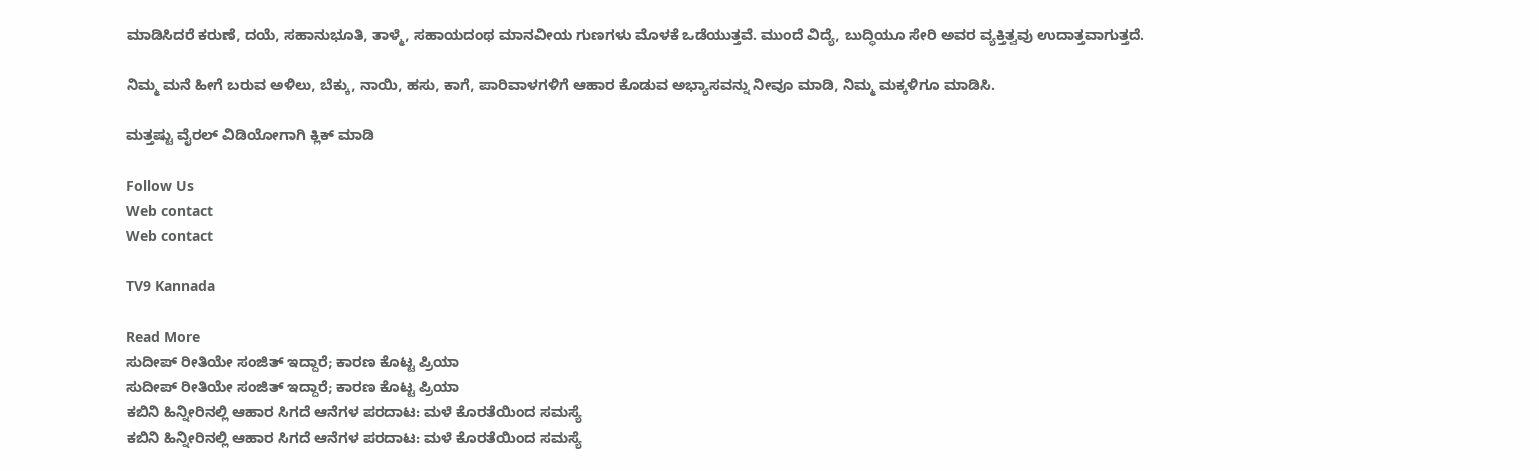ಮಾಡಿಸಿದರೆ ಕರುಣೆ, ದಯೆ, ಸಹಾನುಭೂತಿ, ತಾಳ್ಮೆ, ಸಹಾಯದಂಥ ಮಾನವೀಯ ಗುಣಗಳು ಮೊಳಕೆ ಒಡೆಯುತ್ತವೆ. ಮುಂದೆ ವಿದ್ಯೆ, ಬುದ್ಧಿಯೂ ಸೇರಿ ಅವರ ವ್ಯಕ್ತಿತ್ವವು ಉದಾತ್ತವಾಗುತ್ತದೆ.

ನಿಮ್ಮ ಮನೆ ಹೀಗೆ ಬರುವ ಅಳಿಲು, ಬೆಕ್ಕು, ನಾಯಿ, ಹಸು, ಕಾಗೆ, ಪಾರಿವಾಳಗಳಿಗೆ ಆಹಾರ ಕೊಡುವ ಅಭ್ಯಾಸವನ್ನು ನೀವೂ ಮಾಡಿ, ನಿಮ್ಮ ಮಕ್ಕಳಿಗೂ ಮಾಡಿಸಿ.

ಮತ್ತಷ್ಟು ವೈರಲ್ ವಿಡಿಯೋಗಾಗಿ ಕ್ಲಿಕ್ ಮಾಡಿ

Follow Us
Web contact
Web contact

TV9 Kannada

Read More
ಸುದೀಪ್ ರೀತಿಯೇ ಸಂಜಿತ್ ಇದ್ದಾರೆ; ಕಾರಣ ಕೊಟ್ಟ ಪ್ರಿಯಾ
ಸುದೀಪ್ ರೀತಿಯೇ ಸಂಜಿತ್ ಇದ್ದಾರೆ; ಕಾರಣ ಕೊಟ್ಟ ಪ್ರಿಯಾ
ಕಬಿನಿ ಹಿನ್ನೀರಿನಲ್ಲಿ ಆಹಾರ ಸಿಗದೆ ಆನೆಗಳ ಪರದಾಟ: ಮಳೆ ಕೊರತೆಯಿಂದ ಸಮಸ್ಯೆ
ಕಬಿನಿ ಹಿನ್ನೀರಿನಲ್ಲಿ ಆಹಾರ ಸಿಗದೆ ಆನೆಗಳ ಪರದಾಟ: ಮಳೆ ಕೊರತೆಯಿಂದ ಸಮಸ್ಯೆ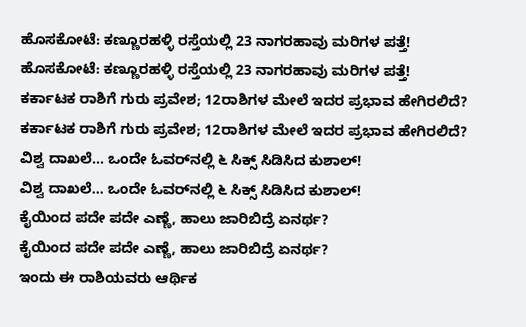ಹೊಸಕೋಟೆ: ಕಣ್ಣೂರಹಳ್ಳಿ ರಸ್ತೆಯಲ್ಲಿ 23 ನಾಗರಹಾವು ಮರಿಗಳ ಪತ್ತೆ!
ಹೊಸಕೋಟೆ: ಕಣ್ಣೂರಹಳ್ಳಿ ರಸ್ತೆಯಲ್ಲಿ 23 ನಾಗರಹಾವು ಮರಿಗಳ ಪತ್ತೆ!
ಕರ್ಕಾಟಕ ರಾಶಿಗೆ ಗುರು ಪ್ರವೇಶ; 12ರಾಶಿಗಳ ಮೇಲೆ ಇದರ ಪ್ರಭಾವ ಹೇಗಿರಲಿದೆ?
ಕರ್ಕಾಟಕ ರಾಶಿಗೆ ಗುರು ಪ್ರವೇಶ; 12ರಾಶಿಗಳ ಮೇಲೆ ಇದರ ಪ್ರಭಾವ ಹೇಗಿರಲಿದೆ?
ವಿಶ್ವ ದಾಖಲೆ... ಒಂದೇ ಓವರ್‌ನಲ್ಲಿ ೬ ಸಿಕ್ಸ್ ಸಿಡಿಸಿದ ಕುಶಾಲ್!
ವಿಶ್ವ ದಾಖಲೆ... ಒಂದೇ ಓವರ್‌ನಲ್ಲಿ ೬ ಸಿಕ್ಸ್ ಸಿಡಿಸಿದ ಕುಶಾಲ್!
ಕೈಯಿಂದ ಪದೇ ಪದೇ ಎಣ್ಣೆ, ಹಾಲು ಜಾರಿಬಿದ್ರೆ ಏನರ್ಥ?
ಕೈಯಿಂದ ಪದೇ ಪದೇ ಎಣ್ಣೆ, ಹಾಲು ಜಾರಿಬಿದ್ರೆ ಏನರ್ಥ?
ಇಂದು ಈ ರಾಶಿಯವರು ಆರ್ಥಿಕ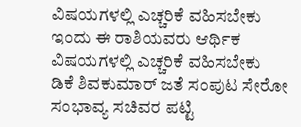ವಿಷಯಗಳಲ್ಲಿ ಎಚ್ಚರಿಕೆ ವಹಿಸಬೇಕು
ಇಂದು ಈ ರಾಶಿಯವರು ಆರ್ಥಿಕ ವಿಷಯಗಳಲ್ಲಿ ಎಚ್ಚರಿಕೆ ವಹಿಸಬೇಕು
ಡಿಕೆ ಶಿವಕುಮಾರ್ ಜತೆ ಸಂಪುಟ ಸೇರೋ ಸಂಭಾವ್ಯ ಸಚಿವರ ಪಟ್ಟಿ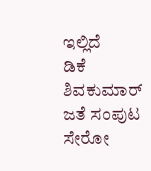ಇಲ್ಲಿದೆ
ಡಿಕೆ ಶಿವಕುಮಾರ್ ಜತೆ ಸಂಪುಟ ಸೇರೋ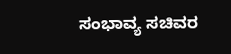ಸಂಭಾವ್ಯ ಸಚಿವರ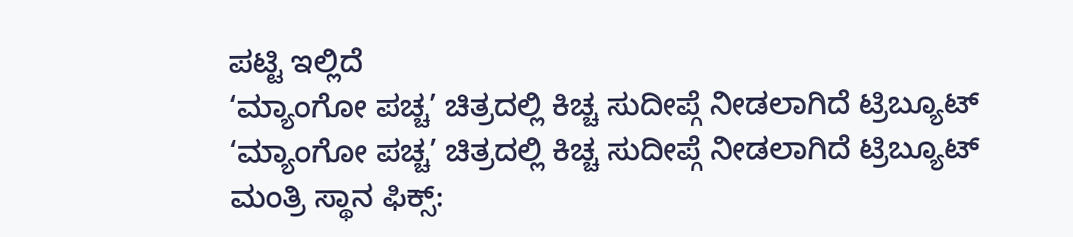ಪಟ್ಟಿ ಇಲ್ಲಿದೆ
‘ಮ್ಯಾಂಗೋ ಪಚ್ಚ’ ಚಿತ್ರದಲ್ಲಿ ಕಿಚ್ಚ ಸುದೀಪ್ಗೆ ನೀಡಲಾಗಿದೆ ಟ್ರಿಬ್ಯೂಟ್
‘ಮ್ಯಾಂಗೋ ಪಚ್ಚ’ ಚಿತ್ರದಲ್ಲಿ ಕಿಚ್ಚ ಸುದೀಪ್ಗೆ ನೀಡಲಾಗಿದೆ ಟ್ರಿಬ್ಯೂಟ್
ಮಂತ್ರಿ ಸ್ಥಾನ ಫಿಕ್ಸ್: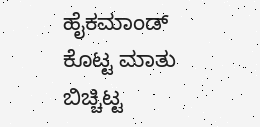ಹೈಕಮಾಂಡ್ ಕೊಟ್ಟ ಮಾತು ಬಿಚ್ಚಿಟ್ಟ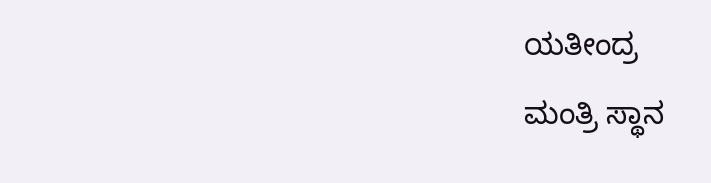ಯತೀಂದ್ರ
ಮಂತ್ರಿ ಸ್ಥಾನ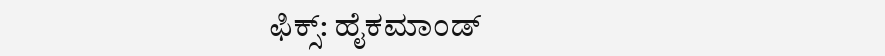ಫಿಕ್ಸ್: ಹೈಕಮಾಂಡ್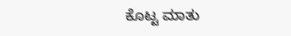ಕೊಟ್ಟ ಮಾತು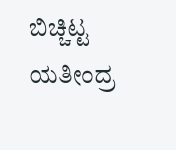ಬಿಚ್ಚಿಟ್ಟ ಯತೀಂದ್ರ